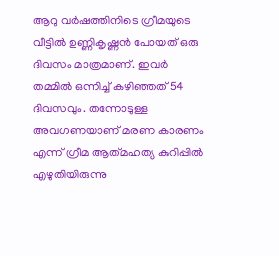ആറു വർഷത്തിനിടെ ഗ്രീമയുടെ വീട്ടിൽ ഉണ്ണികൃഷ്ണൻ പോയത് ഒരു ദിവസം മാത്രമാണ്. ഇവർ തമ്മിൽ ഒന്നിച്ച് കഴിഞ്ഞത് 54 ദിവസവും. തന്നോടുള്ള അവഗണയാണ് മരണ കാരണം എന്ന് ഗ്രീമ ആത്‍മഹത്യ കുറിപ്പിൽ എഴുതിയിരുന്നു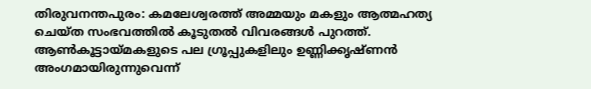തിരുവനന്തപുരം: കമലേശ്വരത്ത് അമ്മയും മകളും ആത്മഹത്യ ചെയ്ത സംഭവത്തിൽ കൂടുതൽ വിവരങ്ങൾ പുറത്ത്. ആൺകൂട്ടായ്മകളുടെ പല ഗ്രൂപ്പുകളിലും ഉണ്ണിക്കൃഷ്ണൻ അംഗമായിരുന്നുവെന്ന്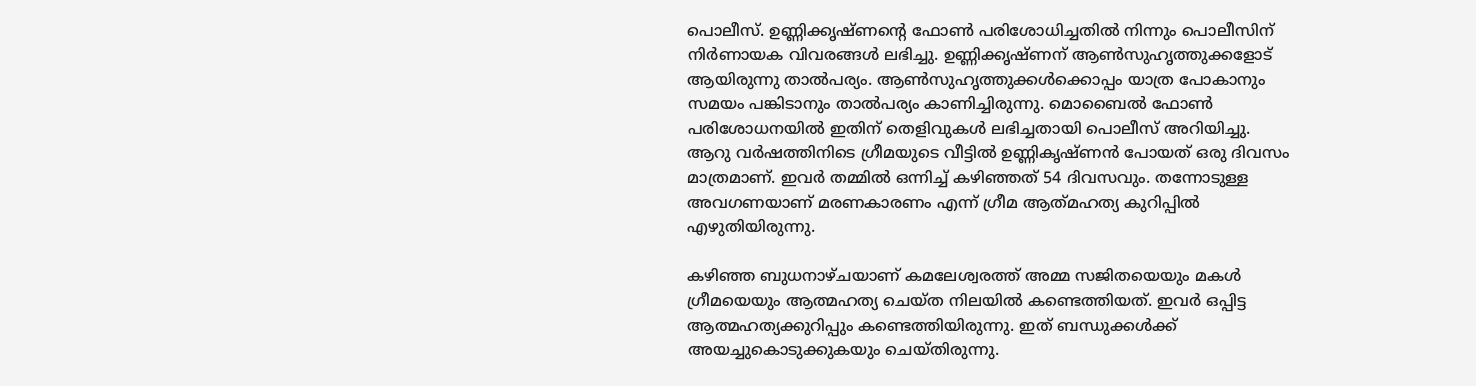പൊലീസ്. ഉണ്ണിക്കൃഷ്ണന്റെ ഫോൺ പരിശോധിച്ചതിൽ നിന്നും പൊലീസിന് നിർണായക വിവരങ്ങൾ ലഭിച്ചു. ഉണ്ണിക്കൃഷ്ണന് ആൺസുഹൃത്തുക്കളോട് ആയിരുന്നു താൽപര്യം. ആണ്‍സുഹൃത്തുക്കള്‍ക്കൊപ്പം യാത്ര പോകാനും സമയം പങ്കിടാനും താൽപര്യം കാണിച്ചിരുന്നു. മൊബൈൽ ഫോൺ പരിശോധനയിൽ ഇതിന് തെളിവുകൾ ലഭിച്ചതായി പൊലീസ് അറിയിച്ചു. ആറു വർഷത്തിനിടെ ഗ്രീമയുടെ വീട്ടിൽ ഉണ്ണികൃഷ്ണൻ പോയത് ഒരു ദിവസം മാത്രമാണ്. ഇവർ തമ്മിൽ ഒന്നിച്ച് കഴിഞ്ഞത് 54 ദിവസവും. തന്നോടുള്ള അവഗണയാണ് മരണകാരണം എന്ന് ഗ്രീമ ആത്‍മഹത്യ കുറിപ്പിൽ എഴുതിയിരുന്നു.

കഴിഞ്ഞ ബുധനാഴ്ചയാണ് കമലേശ്വരത്ത് അമ്മ സജിതയെയും മകള്‍ ഗ്രീമയെയും ആത്മഹത്യ ചെയ്ത നിലയിൽ കണ്ടെത്തിയത്. ഇവര്‍ ഒപ്പിട്ട ആത്മഹത്യക്കുറിപ്പും കണ്ടെത്തിയിരുന്നു. ഇത് ബന്ധുക്കള്‍ക്ക് അയച്ചുകൊടുക്കുകയും ചെയ്തിരുന്നു.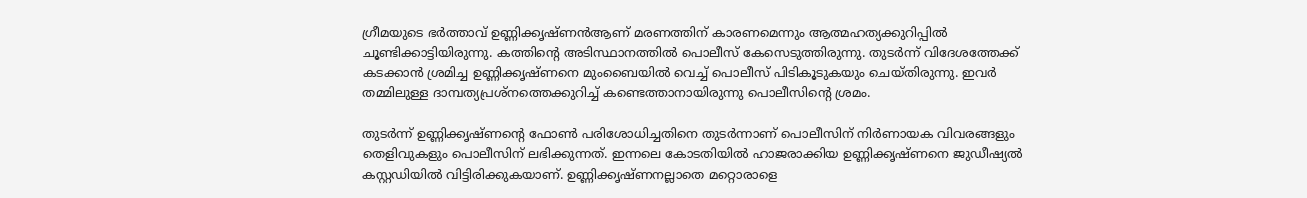ഗ്രീമയുടെ ഭര്‍ത്താവ് ഉണ്ണിക്കൃഷ്ണന്‍ആണ് മരണത്തിന് കാരണമെന്നും ആത്മഹത്യക്കുറിപ്പിൽ ചൂണ്ടിക്കാട്ടിയിരുന്നു. കത്തിന്‍റെ അടിസ്ഥാനത്തിൽ പൊലീസ് കേസെടുത്തിരുന്നു. തുടര്‍ന്ന് വിദേശത്തേക്ക് കടക്കാൻ ശ്രമിച്ച ഉണ്ണിക്കൃഷ്ണനെ മുംബൈയിൽ വെച്ച് പൊലീസ് പിടികൂടുകയും ചെയ്തിരുന്നു. ഇവര്‍ തമ്മിലുള്ള ദാമ്പത്യപ്രശ്നത്തെക്കുറിച്ച് കണ്ടെത്താനായിരുന്നു പൊലീസിന്‍റെ ശ്രമം.

തുടര്‍ന്ന് ഉണ്ണിക്കൃഷ്ണന്‍റെ ഫോണ്‍ പരിശോധിച്ചതിനെ തുടര്‍ന്നാണ് പൊലീസിന് നിര്‍ണായക വിവരങ്ങളും തെളിവുകളും പൊലീസിന് ലഭിക്കുന്നത്. ഇന്നലെ കോടതിയിൽ ഹാജരാക്കിയ ഉണ്ണിക്കൃഷ്ണനെ ജുഡീഷ്യൽ കസ്റ്റഡിയിൽ വിട്ടിരിക്കുകയാണ്. ഉണ്ണിക്കൃഷ്ണനല്ലാതെ മറ്റൊരാളെ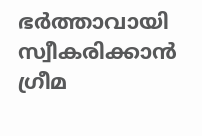ഭര്‍ത്താവായി സ്വീകരിക്കാൻ ഗ്രീമ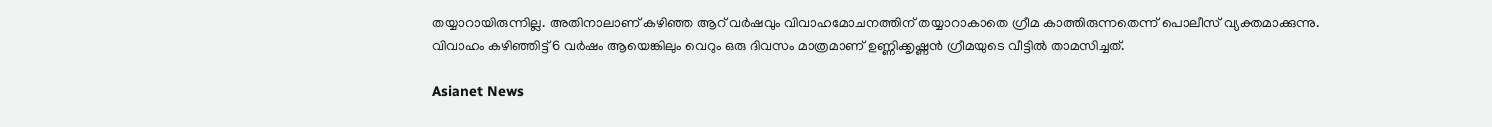തയ്യാറായിരുന്നില്ല. അതിനാലാണ് കഴിഞ്ഞ ആറ് വര്‍ഷവും വിവാഹമോചനത്തിന് തയ്യാറാകാതെ ഗ്രീമ കാത്തിരുന്നതെന്ന് പൊലീസ് വ്യക്തമാക്കുന്നു. വിവാഹം കഴിഞ്ഞിട്ട് 6 വര്‍ഷം ആയെങ്കിലും വെറും ഒരു ദിവസം മാത്രമാണ് ഉണ്ണിക്കൃഷ്ണൻ ഗ്രീമയുടെ വീട്ടിൽ താമസിച്ചത്.

Asianet News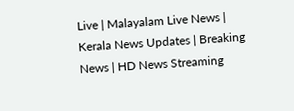Live | Malayalam Live News | Kerala News Updates | Breaking News | HD News Streaming